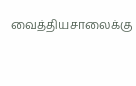வைத்தியசாலைக்கு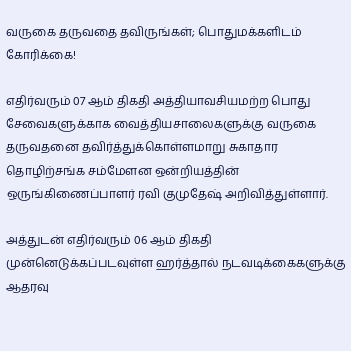வருகை தருவதை தவிருங்கள்; பொதுமக்களிடம் கோரிக்கை!

எதிர்வரும் 07 ஆம் திகதி அத்தியாவசியமற்ற பொது சேவைகளுக்காக வைத்தியசாலைகளுக்கு வருகை தருவதனை தவிர்த்துக்கொள்ளமாறு சுகாதார தொழிற்சங்க சம்மேளன ஒன்றியத்தின் ஒருங்கிணைப்பாளர் ரவி குமுதேஷ் அறிவித்துள்ளார்.

அத்துடன் எதிர்வரும் 06 ஆம் திகதி முன்னெடுக்கப்படவுள்ள ஹர்த்தால் நடவடிக்கைகளுக்கு ஆதரவு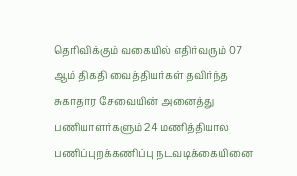தெரிவிக்கும் வகையில் எதிர்வரும் 07 ஆம் திகதி வைத்தியர்கள் தவிர்ந்த சுகாதார சேவையின் அனைத்து பணியாளர்களும் 24 மணித்தியால பணிப்புறக்கணிப்பு நடவடிக்கையினை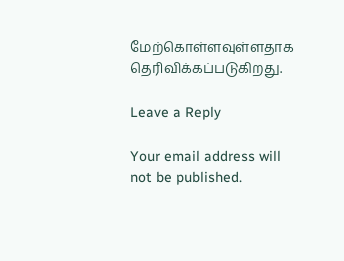மேற்கொள்ளவுள்ளதாக தெரிவிக்கப்படுகிறது.

Leave a Reply

Your email address will not be published.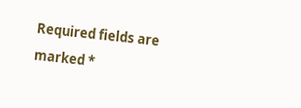Required fields are marked *